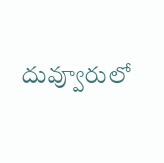దువ్వూరులో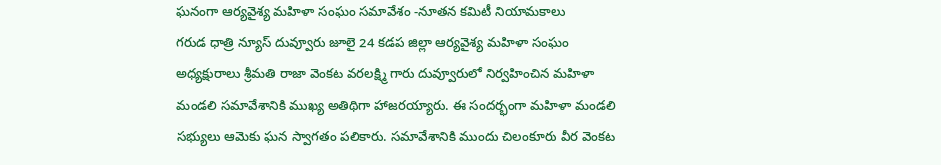ఘనంగా ఆర్యవైశ్య మహిళా సంఘం సమావేశం -నూతన కమిటీ నియామకాలు
గరుడ ధాత్రి న్యూస్ దువ్వూరు జూలై 24 కడప జిల్లా ఆర్యవైశ్య మహిళా సంఘం అధ్యక్షురాలు శ్రీమతి రాజా వెంకట వరలక్ష్మి గారు దువ్వూరులో నిర్వహించిన మహిళా మండలి సమావేశానికి ముఖ్య అతిథిగా హాజరయ్యారు. ఈ సందర్భంగా మహిళా మండలి సభ్యులు ఆమెకు ఘన స్వాగతం పలికారు. సమావేశానికి ముందు చిలంకూరు వీర వెంకట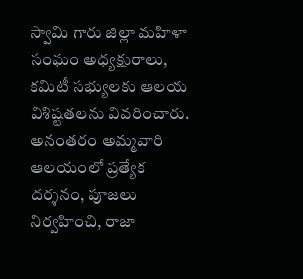స్వామి గారు జిల్లా మహిళా సంఘం అధ్యక్షురాలు, కమిటీ సభ్యులకు ఆలయ విశిష్టతలను వివరించారు. అనంతరం అమ్మవారి ఆలయంలో ప్రత్యేక దర్శనం, పూజలు నిర్వహించి, రాజా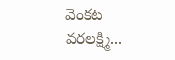వెంకట వరలక్ష్మి...